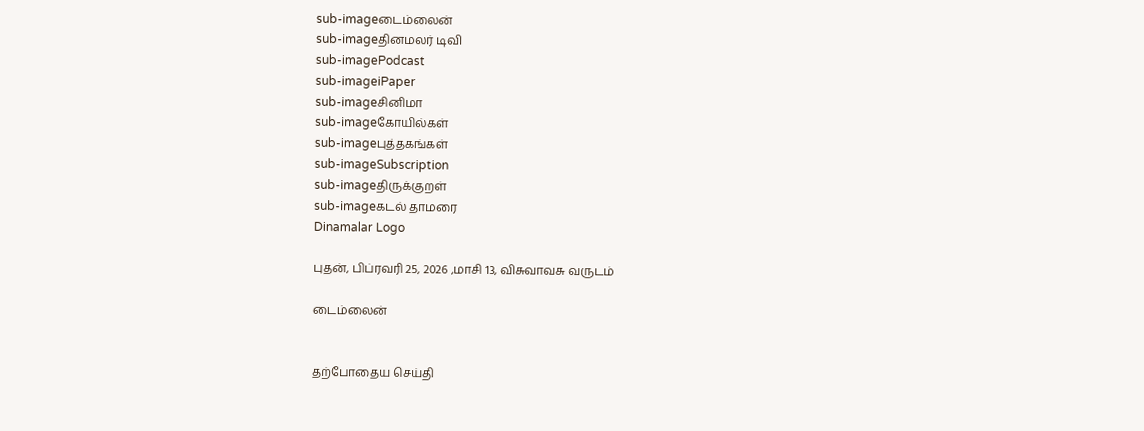sub-imageடைம்லைன்
sub-imageதினமலர் டிவி
sub-imagePodcast
sub-imageiPaper
sub-imageசினிமா
sub-imageகோயில்கள்
sub-imageபுத்தகங்கள்
sub-imageSubscription
sub-imageதிருக்குறள்
sub-imageகடல் தாமரை
Dinamalar Logo

புதன், பிப்ரவரி 25, 2026 ,மாசி 13, விசுவாவசு வருடம்

டைம்லைன்


தற்போதைய செய்தி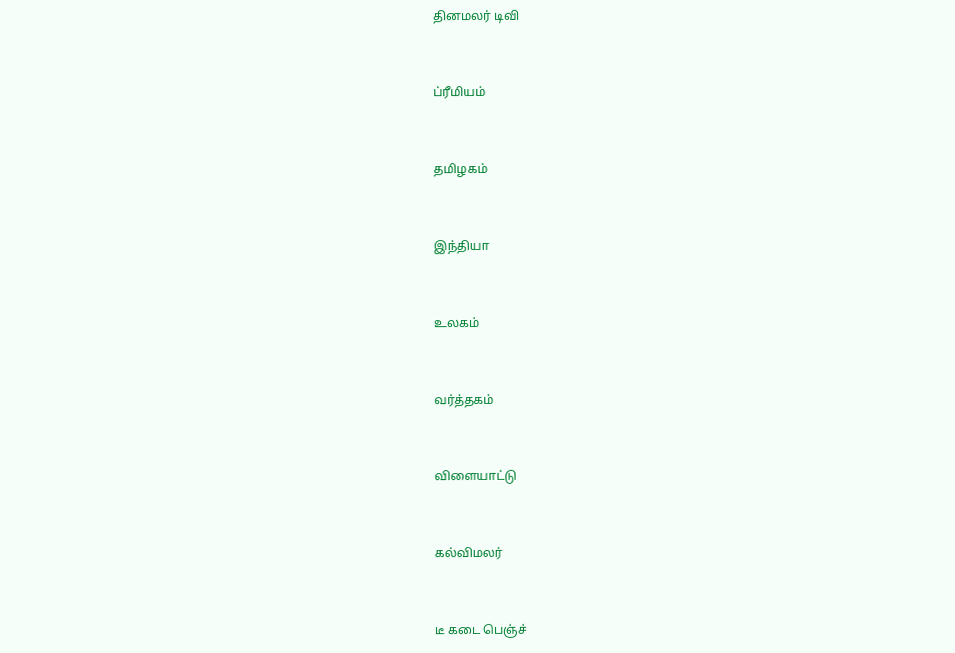தினமலர் டிவி


ப்ரீமியம்


தமிழகம்


இந்தியா


உலகம்


வர்த்தகம்


விளையாட்டு


கல்விமலர்


டீ கடை பெஞ்ச்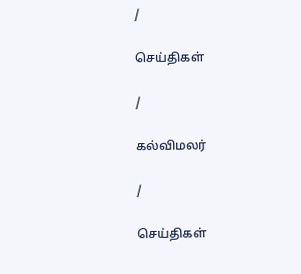/

செய்திகள்

/

கல்விமலர்

/

செய்திகள்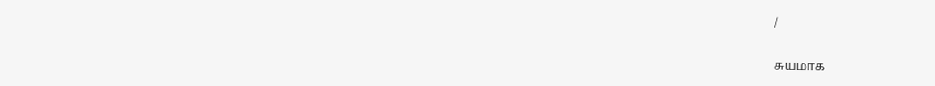/

சுயமாக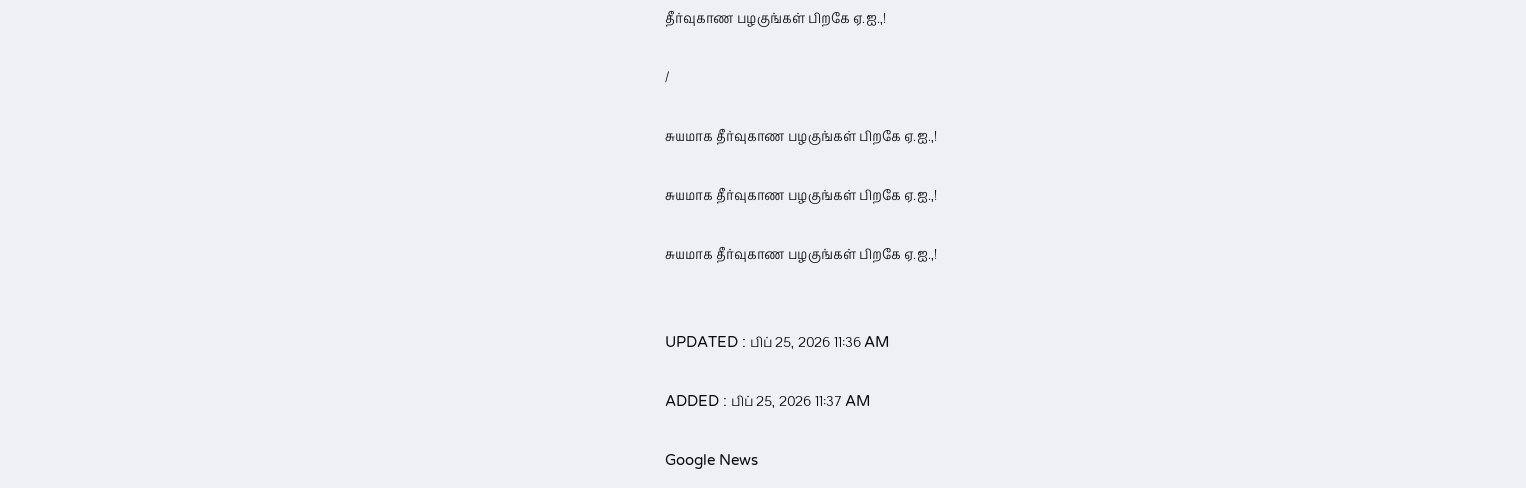தீர்வுகாண பழகுங்கள் பிறகே ஏ.ஐ.,!

/

சுயமாக தீர்வுகாண பழகுங்கள் பிறகே ஏ.ஐ.,!

சுயமாக தீர்வுகாண பழகுங்கள் பிறகே ஏ.ஐ.,!

சுயமாக தீர்வுகாண பழகுங்கள் பிறகே ஏ.ஐ.,!


UPDATED : பிப் 25, 2026 11:36 AM

ADDED : பிப் 25, 2026 11:37 AM

Google News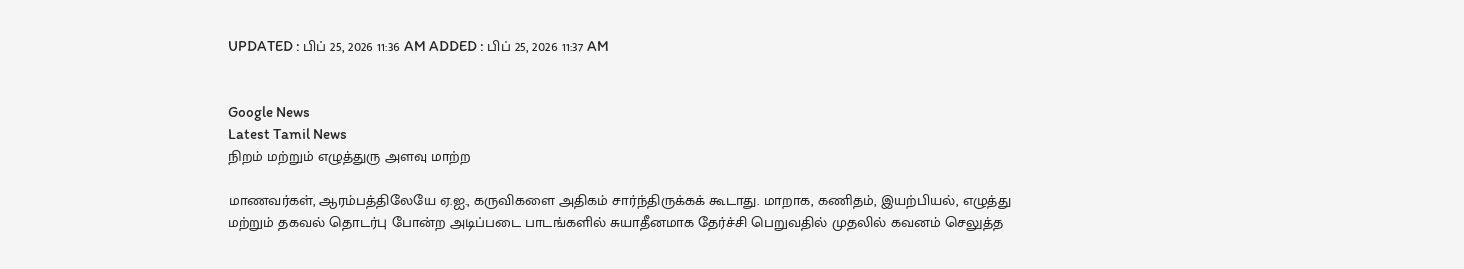UPDATED : பிப் 25, 2026 11:36 AM ADDED : பிப் 25, 2026 11:37 AM


Google News
Latest Tamil News
நிறம் மற்றும் எழுத்துரு அளவு மாற்ற

மாணவர்கள், ஆரம்பத்திலேயே ஏ.ஐ., கருவிகளை அதிகம் சார்ந்திருக்கக் கூடாது. மாறாக, கணிதம், இயற்பியல், எழுத்து மற்றும் தகவல் தொடர்பு போன்ற அடிப்படை பாடங்களில் சுயாதீனமாக தேர்ச்சி பெறுவதில் முதலில் கவனம் செலுத்த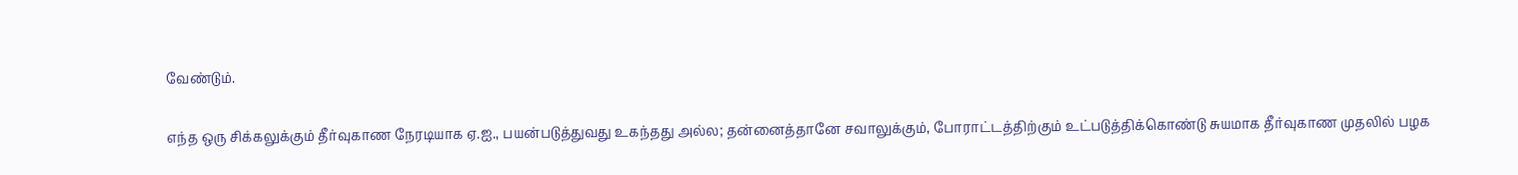வேண்டும்.

எந்த ஒரு சிக்கலுக்கும் தீர்வுகாண நேரடியாக ஏ.ஐ., பயன்படுத்துவது உகந்தது அல்ல; தன்னைத்தானே சவாலுக்கும், போராட்டத்திற்கும் உட்படுத்திக்கொண்டு சுயமாக தீர்வுகாண முதலில் பழக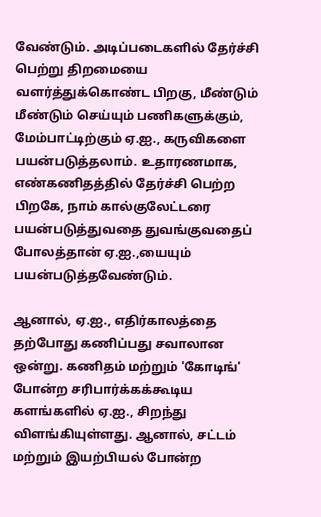வேண்டும். அடிப்படைகளில் தேர்ச்சி பெற்று திறமையை வளர்த்துக்கொண்ட பிறகு, மீண்டும் மீண்டும் செய்யும் பணிகளுக்கும், மேம்பாட்டிற்கும் ஏ.ஐ., கருவிகளை பயன்படுத்தலாம். உதாரணமாக, எண்கணிதத்தில் தேர்ச்சி பெற்ற பிறகே, நாம் கால்குலேட்டரை பயன்படுத்துவதை துவங்குவதைப் போலத்தான் ஏ.ஐ.,யையும் பயன்படுத்தவேண்டும்.

ஆனால், ஏ.ஐ., எதிர்காலத்தை தற்போது கணிப்பது சவாலான ஒன்று. கணிதம் மற்றும் 'கோடிங்' போன்ற சரிபார்க்கக்கூடிய களங்களில் ஏ.ஐ., சிறந்து விளங்கியுள்ளது. ஆனால், சட்டம் மற்றும் இயற்பியல் போன்ற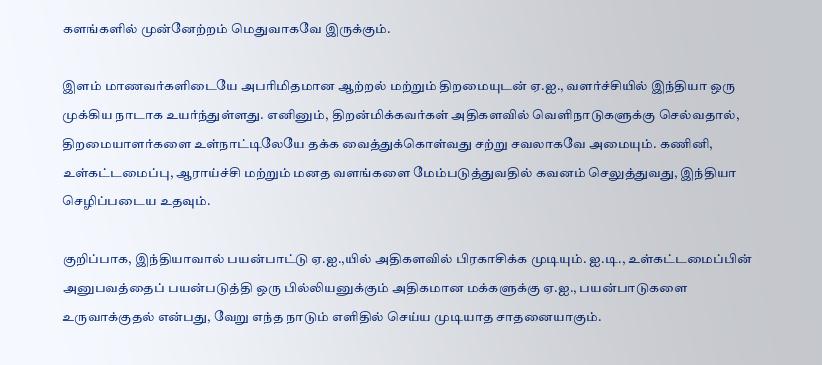களங்களில் முன்னேற்றம் மெதுவாகவே இருக்கும்.

இளம் மாணவர்களிடையே அபரிமிதமான ஆற்றல் மற்றும் திறமையுடன் ஏ.ஐ., வளர்ச்சியில் இந்தியா ஒரு முக்கிய நாடாக உயர்ந்துள்ளது. எனினும், திறன்மிக்கவர்கள் அதிகளவில் வெளிநாடுகளுக்கு செல்வதால், திறமையாளர்களை உள்நாட்டிலேயே தக்க வைத்துக்கொள்வது சற்று சவலாகவே அமையும். கணினி, உள்கட்டமைப்பு, ஆராய்ச்சி மற்றும் மனத வளங்களை மேம்படுத்துவதில் கவனம் செலுத்துவது, இந்தியா செழிப்படைய உதவும்.

குறிப்பாக, இந்தியாவால் பயன்பாட்டு ஏ.ஐ.,யில் அதிகளவில் பிரகாசிக்க முடியும். ஐ.டி., உள்கட்டமைப்பின் அனுபவத்தைப் பயன்படுத்தி ஒரு பில்லியனுக்கும் அதிகமான மக்களுக்கு ஏ.ஐ., பயன்பாடுகளை உருவாக்குதல் என்பது, வேறு எந்த நாடும் எளிதில் செய்ய முடியாத சாதனையாகும்.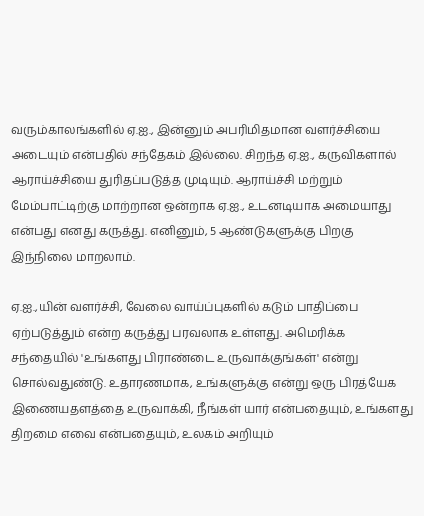வரும்காலங்களில் ஏ.ஐ., இன்னும் அபரிமிதமான வளர்ச்சியை அடையும் என்பதில் சந்தேகம் இல்லை. சிறந்த ஏ.ஐ., கருவிகளால் ஆராய்ச்சியை துரிதப்படுத்த முடியும். ஆராய்ச்சி மற்றும் மேம்பாட்டிற்கு மாற்றான ஒன்றாக ஏ.ஐ., உடனடியாக அமையாது என்பது எனது கருத்து. எனினும், 5 ஆண்டுகளுக்கு பிறகு இந்நிலை மாறலாம்.

ஏ.ஐ.,யின் வளர்ச்சி, வேலை வாய்ப்புகளில் கடும் பாதிப்பை ஏற்படுத்தும் என்ற கருத்து பரவலாக உள்ளது. அமெரிக்க சந்தையில் 'உங்களது பிராண்டை உருவாக்குங்கள்' என்று சொல்வதுண்டு. உதாரணமாக, உங்களுக்கு என்று ஒரு பிரத்யேக இணையதளத்தை உருவாக்கி, நீங்கள் யார் என்பதையும், உங்களது திறமை எவை என்பதையும், உலகம் அறியும்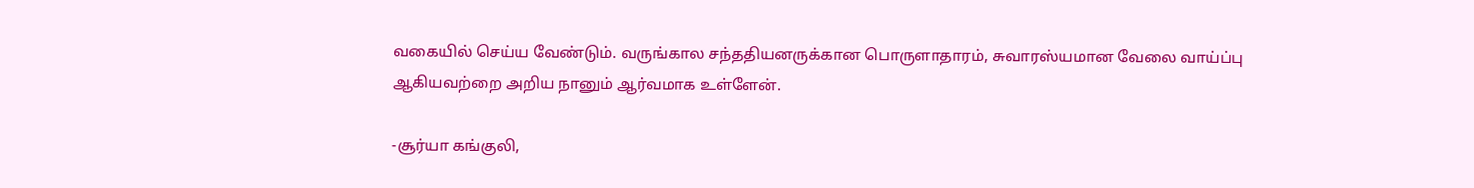வகையில் செய்ய வேண்டும். வருங்கால சந்ததியனருக்கான பொருளாதாரம், சுவாரஸ்யமான வேலை வாய்ப்பு ஆகியவற்றை அறிய நானும் ஆர்வமாக உள்ளேன்.

-சூர்யா கங்குலி,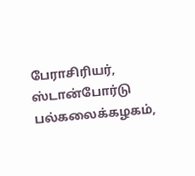பேராசிரியர், ஸ்டான்போர்டு பல்கலைக்கழகம்,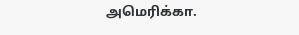அமெரிக்கா.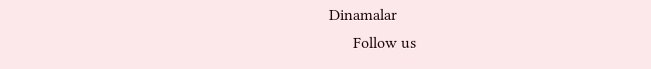Dinamalar
      Follow us